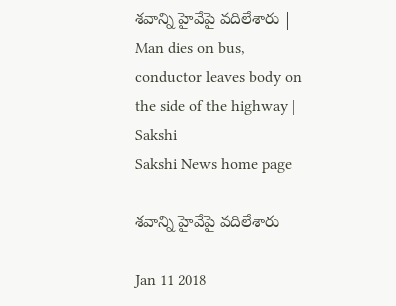శవాన్ని హైవేపై వదిలేశారు | Man dies on bus, conductor leaves body on the side of the highway | Sakshi
Sakshi News home page

శవాన్ని హైవేపై వదిలేశారు

Jan 11 2018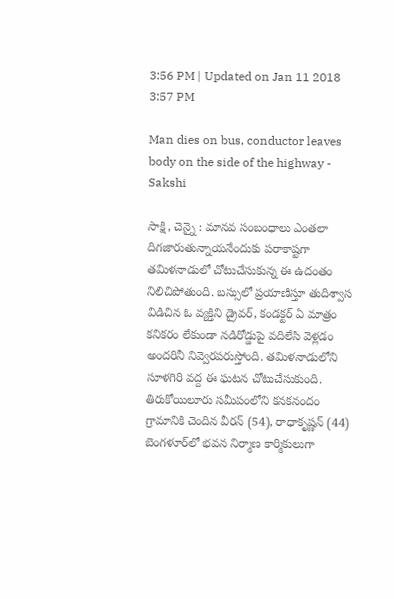3:56 PM | Updated on Jan 11 2018 3:57 PM

Man dies on bus, conductor leaves body on the side of the highway - Sakshi

సాక్షి, చెన్నై : మానవ సంబంధాలు ఎంతలా దిగజారుతున్నాయనేందుకు పరాకాష్టగా తమిళనాడులో చోటుచేసుకున్న ఈ ఉదంతం నిలిచిపోతుంది. బస్సులో ప్రయాణిస్తూ తుదిశ్వాస విడిచిన ఓ వ్యక్తిని డ్రైవర్‌, కండక్టర్‌ ఏ మాత్రం కనికరం లేకుండా నడిరోడ్డుపై వదిలేసి వెళ్లడం అందరినీ నివ్వెరపరుస్తోంది. తమిళనాడులోని సూళగిరి వద్ద ఈ ఘటన చోటుచేసుకుంది. తిరుకోయిలూరు సమీపంలోని కనకనందం గ్రామానికి చెందిన వీరన్ (54), రాధాకృష్ణన్‌ (44) బెంగళూర్‌లో భవన నిర్మాణ కార్మికులుగా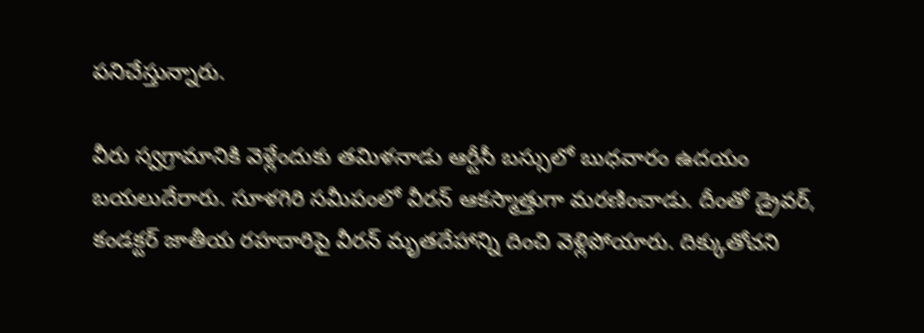పనిచేస్తున్నారు.

వీరు స్వగ్రామానికి వెళ్లేందుకు తమిళనాడు ఆర్టీసీ బస్సులో బుధవారం ఉదయం బయలుదేరారు. సూళగిరి సమీపంలో వీరన్‌ ఆకస్మాత్తుగా మరణించాడు. దీంతో డ్రైవర్‌, కండక్టర్‌ జాతీయ రహదారిపై వీరన్‌ మృతదేహాన్ని దించి వెళ్లిపోయారు. దిక్కుతోచని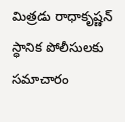మిత్రడు రాధాకృష్ణన్‌ స్ధానిక పోలీసులకు సమాచారం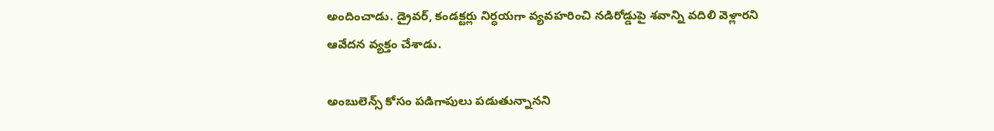అందించాడు. డ్రైవర్‌, కండక్టర్లు నిర్ధయగా వ్యవహరించి నడిరోడ్డుపై శవాన్ని వదిలి వెళ్లారని ఆవేదన వ్యక్తం చేశాడు.

అంబులెన్స్‌ కోసం పడిగాపులు పడుతున్నానని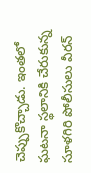చెప్పుకొచ్చాడు. ఇంతలో ఘటనా స్థలానికి చేరుకున్న సూళగిరి పోలీసులు వీరన్‌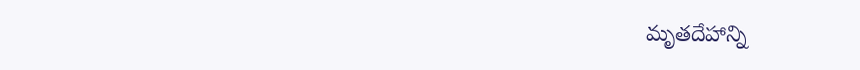మృతదేహాన్ని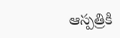ఆస్పత్రికి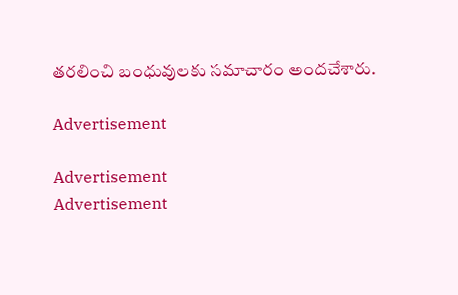తరలించి బంధువులకు సమాచారం అందచేశారు.

Advertisement

Advertisement
Advertisement